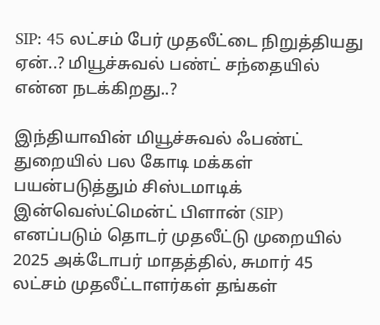SIP: 45 லட்சம் பேர் முதலீட்டை நிறுத்தியது ஏன்..? மியூச்சுவல் பண்ட் சந்தையில் என்ன நடக்கிறது..?

இந்தியாவின் மியூச்சுவல் ஃபண்ட் துறையில் பல கோடி மக்கள் பயன்படுத்தும் சிஸ்டமாடிக் இன்வெஸ்ட்மென்ட் பிளான் (SIP) எனப்படும் தொடர் முதலீட்டு முறையில் 2025 அக்டோபர் மாதத்தில், சுமார் 45 லட்சம் முதலீட்டாளர்கள் தங்கள்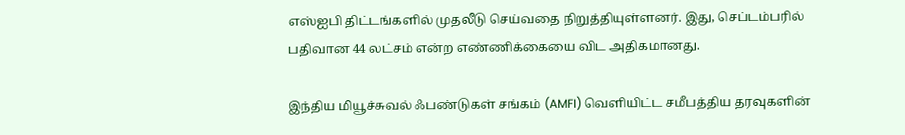எஸ்ஐபி திட்டங்களில் முதலீடு செய்வதை நிறுத்தியுள்ளனர். இது, செப்டம்பரில் பதிவான 44 லட்சம் என்ற எண்ணிக்கையை விட அதிகமானது.

இந்திய மியூச்சுவல் ஃபண்டுகள் சங்கம் (AMFI) வெளியிட்ட சமீபத்திய தரவுகளின்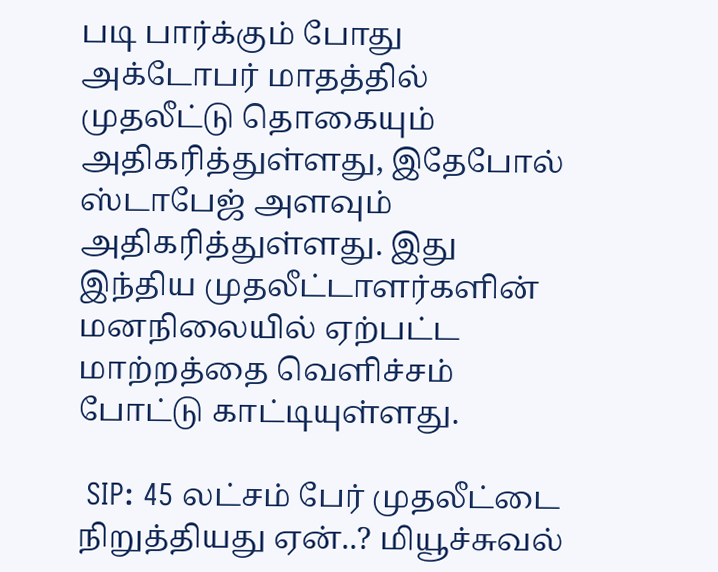படி பார்க்கும் போது அக்டோபர் மாதத்தில் முதலீட்டு தொகையும் அதிகரித்துள்ளது, இதேபோல் ஸ்டாபேஜ் அளவும் அதிகரித்துள்ளது. இது இந்திய முதலீட்டாளர்களின் மனநிலையில் ஏற்பட்ட மாற்றத்தை வெளிச்சம் போட்டு காட்டியுள்ளது.

 SIP: 45 லட்சம் பேர் முதலீட்டை நிறுத்தியது ஏன்..? மியூச்சுவல்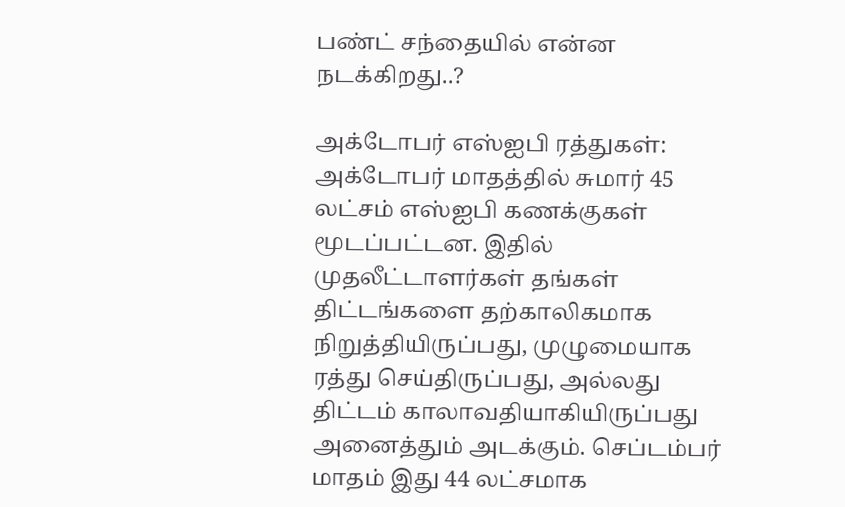பண்ட் சந்தையில் என்ன நடக்கிறது..?

அக்டோபர் எஸ்ஐபி ரத்துகள்:
அக்டோபர் மாதத்தில் சுமார் 45 லட்சம் எஸ்ஐபி கணக்குகள் மூடப்பட்டன. இதில் முதலீட்டாளர்கள் தங்கள் திட்டங்களை தற்காலிகமாக நிறுத்தியிருப்பது, முழுமையாக ரத்து செய்திருப்பது, அல்லது திட்டம் காலாவதியாகியிருப்பது அனைத்தும் அடக்கும். செப்டம்பர் மாதம் இது 44 லட்சமாக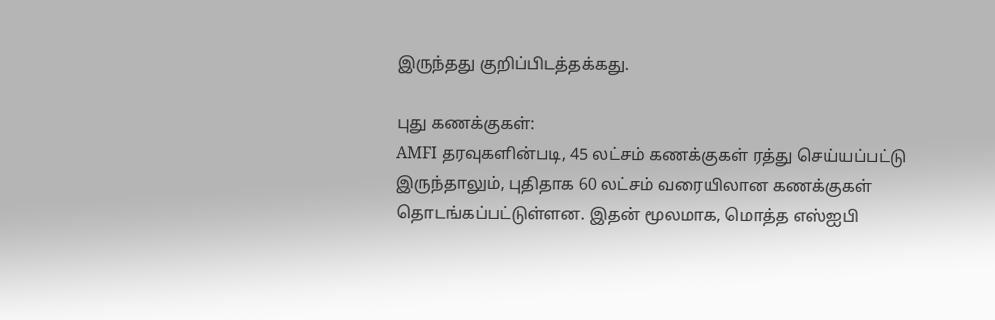இருந்தது குறிப்பிடத்தக்கது.

புது கணக்குகள்:
AMFI தரவுகளின்படி, 45 லட்சம் கணக்குகள் ரத்து செய்யப்பட்டு இருந்தாலும், புதிதாக 60 லட்சம் வரையிலான கணக்குகள் தொடங்கப்பட்டுள்ளன. இதன் மூலமாக, மொத்த எஸ்ஐபி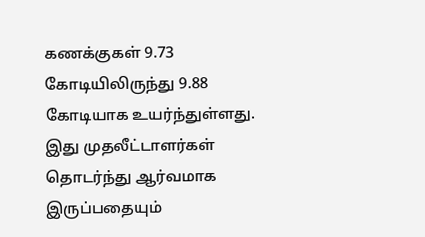கணக்குகள் 9.73 கோடியிலிருந்து 9.88 கோடியாக உயர்ந்துள்ளது. இது முதலீட்டாளர்கள் தொடர்ந்து ஆர்வமாக இருப்பதையும்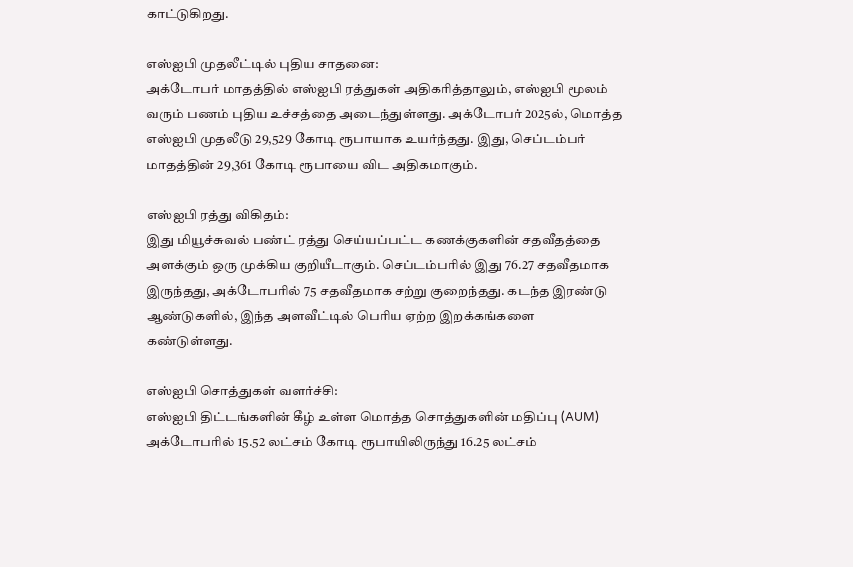காட்டுகிறது.

எஸ்ஐபி முதலீட்டில் புதிய சாதனை:
அக்டோபர் மாதத்தில் எஸ்ஐபி ரத்துகள் அதிகரித்தாலும், எஸ்ஐபி மூலம் வரும் பணம் புதிய உச்சத்தை அடைந்துள்ளது. அக்டோபர் 2025ல், மொத்த எஸ்ஐபி முதலீடு 29,529 கோடி ரூபாயாக உயர்ந்தது. இது, செப்டம்பர் மாதத்தின் 29,361 கோடி ரூபாயை விட அதிகமாகும்.

எஸ்ஐபி ரத்து விகிதம்:
இது மியூச்சுவல் பண்ட் ரத்து செய்யப்பட்ட கணக்குகளின் சதவீதத்தை அளக்கும் ஒரு முக்கிய குறியீடாகும். செப்டம்பரில் இது 76.27 சதவீதமாக இருந்தது, அக்டோபரில் 75 சதவீதமாக சற்று குறைந்தது. கடந்த இரண்டு ஆண்டுகளில், இந்த அளவீட்டில் பெரிய ஏற்ற இறக்கங்களை கண்டுள்ளது.

எஸ்ஐபி சொத்துகள் வளர்ச்சி:
எஸ்ஐபி திட்டங்களின் கீழ் உள்ள மொத்த சொத்துகளின் மதிப்பு (AUM) அக்டோபரில் 15.52 லட்சம் கோடி ரூபாயிலிருந்து 16.25 லட்சம்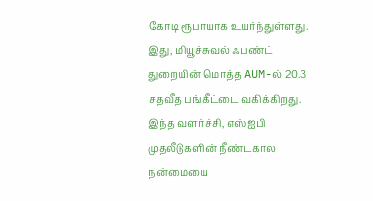கோடி ரூபாயாக உயர்ந்துள்ளது. இது, மியூச்சுவல் ஃபண்ட் துறையின் மொத்த AUM-ல் 20.3 சதவீத பங்கீட்டை வகிக்கிறது. இந்த வளர்ச்சி, எஸ்ஐபி முதலீடுகளின் நீண்டகால நன்மையை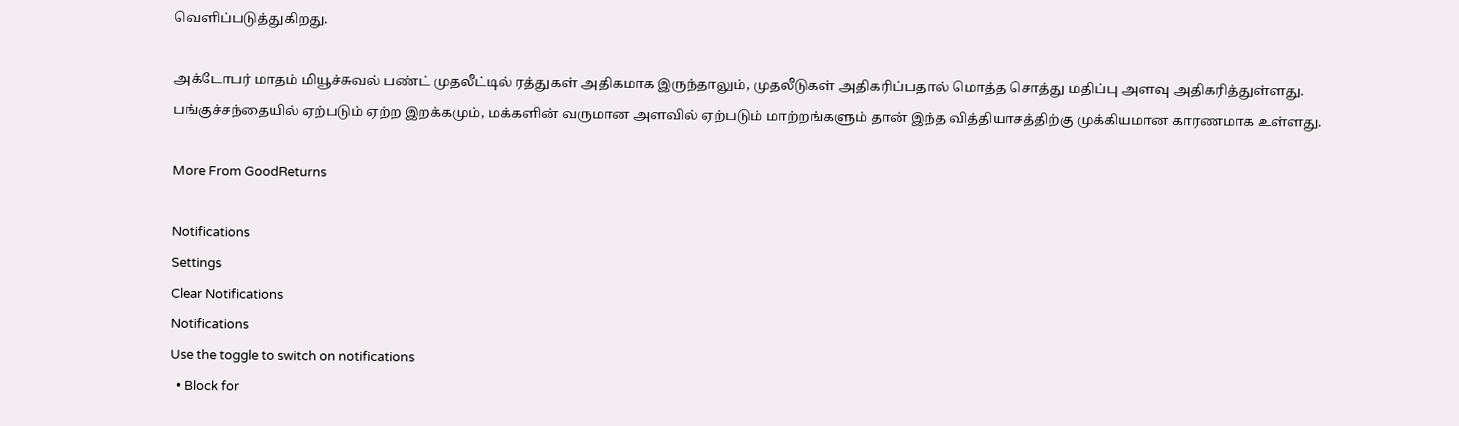வெளிப்படுத்துகிறது.

அக்டோபர் மாதம் மியூச்சுவல் பண்ட் முதலீட்டில் ரத்துகள் அதிகமாக இருந்தாலும், முதலீடுகள் அதிகரிப்பதால் மொத்த சொத்து மதிப்பு அளவு அதிகரித்துள்ளது. பங்குச்சந்தையில் ஏற்படும் ஏற்ற இறக்கமும், மக்களின் வருமான அளவில் ஏற்படும் மாற்றங்களும் தான் இந்த வித்தியாசத்திற்கு முக்கியமான காரணமாக உள்ளது.

More From GoodReturns

Notifications
Settings
Clear Notifications
Notifications
Use the toggle to switch on notifications
  • Block for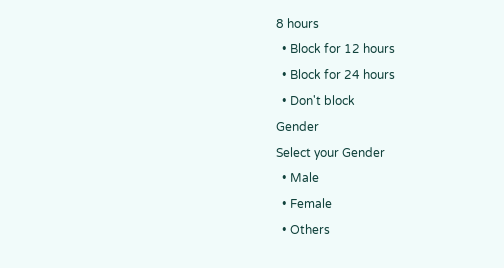8 hours
  • Block for 12 hours
  • Block for 24 hours
  • Don't block
Gender
Select your Gender
  • Male
  • Female
  • Others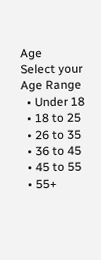Age
Select your Age Range
  • Under 18
  • 18 to 25
  • 26 to 35
  • 36 to 45
  • 45 to 55
  • 55+